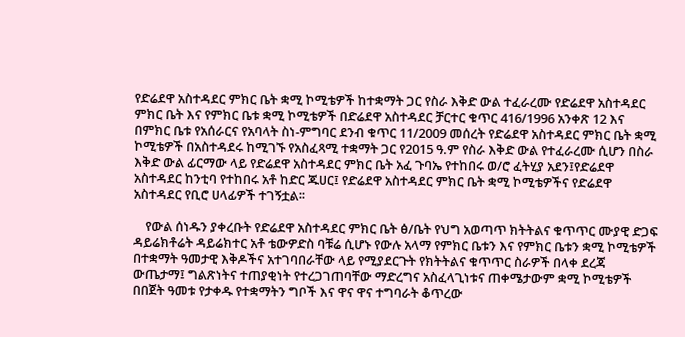የድሬደዋ አስተዳደር ምክር ቤት ቋሚ ኮሚቴዎች ከተቋማት ጋር የስራ እቅድ ውል ተፈራረሙ የድሬደዋ አስተዳደር ምክር ቤት እና የምክር ቤቱ ቋሚ ኮሚቴዎች በድሬደዋ አስተዳደር ቻርተር ቁጥር 416/1996 አንቀጽ 12 እና በምክር ቤቱ የአሰራርና የአባላት ስነ-ምግባር ደንብ ቁጥር 11/2009 መሰረት የድሬደዋ አስተዳደር ምክር ቤት ቋሚ ኮሚቴዎች በአስተዳደሩ ከሚገኙ የአስፈጻሚ ተቋማት ጋር የ2015 ዓ.ም የስራ እቅድ ውል የተፈራረሙ ሲሆን በስራ እቅድ ውል ፊርማው ላይ የድሬደዋ አስተዳደር ምክር ቤት አፈ ጉባኤ የተከበሩ ወ/ሮ ፈትሂያ አደን፤የድሬደዋ አስተዳደር ከንቲባ የተከበሩ አቶ ከድር ጁሀር፤ የድሬደዋ አስተዳደር ምክር ቤት ቋሚ ኮሚቴዎችና የድሬደዋ አስተዳደር የቢሮ ሀላፊዎች ተገኝቷል፡፡

    የውል ሰነዱን ያቀረቡት የድሬደዋ አስተዳደር ምክር ቤት ፅ/ቤት የህግ አወጣጥ ክትትልና ቁጥጥር ሙያዊ ድጋፍ ዳይሬክቶሬት ዳይሬክተር አቶ ቴውዎድስ ባቹሬ ሲሆኑ የውሉ አላማ የምክር ቤቱን እና የምክር ቤቱን ቋሚ ኮሚቴዎች በተቋማት ዓመታዊ እቅዶችና አተገባበራቸው ላይ የሚያደርጉት የክትትልና ቁጥጥር ስራዎች በላቀ ደረጃ ውጤታማ፤ ግልጽነትና ተጠያቂነት የተረጋገጠባቸው ማድረግና አስፈላጊነቱና ጠቀሜታውም ቋሚ ኮሚቴዎች በበጀት ዓመቱ የታቀዱ የተቋማትን ግቦች እና ዋና ዋና ተግባራት ቆጥረው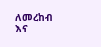ለመረከብ እና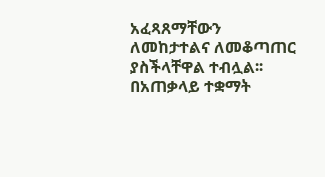አፈጻጸማቸውን ለመከታተልና ለመቆጣጠር ያስችላቸዋል ተብሏል፡፡በአጠቃላይ ተቋማት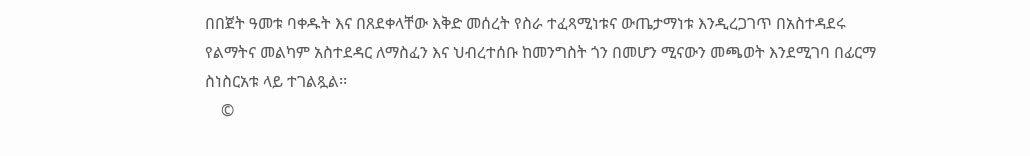በበጀት ዓመቱ ባቀዱት እና በጸደቀላቸው እቅድ መሰረት የስራ ተፈጻሚነቱና ውጤታማነቱ እንዲረጋገጥ በአስተዳደሩ የልማትና መልካም አስተደዳር ለማስፈን እና ህብረተሰቡ ከመንግስት ጎን በመሆን ሚናውን መጫወት እንደሚገባ በፊርማ ስነስርአቱ ላይ ተገልጿል፡፡
    ©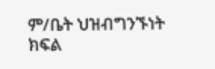ም/ቤት ህዝብግንኙነት ክፍል